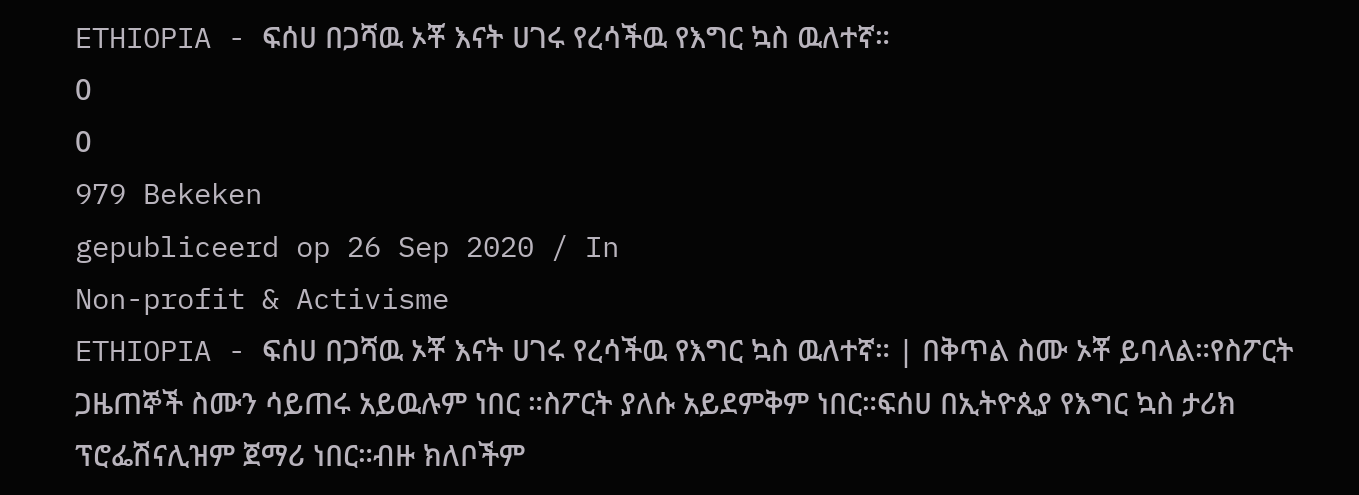ETHIOPIA - ፍሰሀ በጋሻዉ ኦቾ እናት ሀገሩ የረሳችዉ የእግር ኳስ ዉለተኛ።
0
0
979 Bekeken
gepubliceerd op 26 Sep 2020 / In
Non-profit & Activisme
ETHIOPIA - ፍሰሀ በጋሻዉ ኦቾ እናት ሀገሩ የረሳችዉ የእግር ኳስ ዉለተኛ። | በቅጥል ስሙ ኦቾ ይባላል።የስፖርት ጋዜጠኞች ስሙን ሳይጠሩ አይዉሉም ነበር ።ስፖርት ያለሱ አይደምቅም ነበር።ፍሰሀ በኢትዮጲያ የእግር ኳስ ታሪክ ፕሮፌሽናሊዝም ጀማሪ ነበር።ብዙ ክለቦችም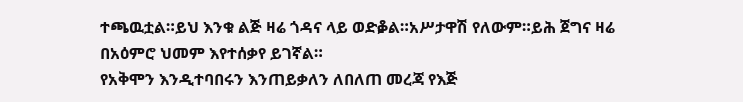ተጫዉቷል።ይህ እንቁ ልጅ ዛሬ ጎዳና ላይ ወድቇል።አሥታዋሽ የለውም።ይሕ ጀግና ዛሬ በአዕምሮ ህመም እየተሰቃየ ይገኛል።
የአቅሞን እንዲተባበሩን እንጠይቃለን ለበለጠ መረጃ የእጅ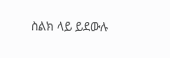ስልክ ላይ ይደውሉ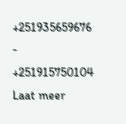+251935659676 - +251915750104
Laat meer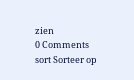zien
0 Comments
sort Sorteer op